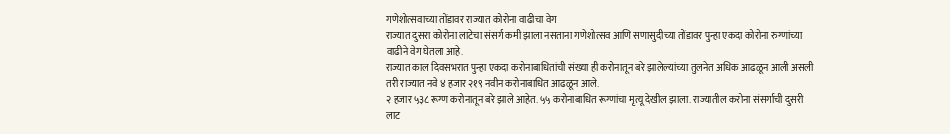गणेशोत्सवाच्या तोंडावर राज्यात कोरोना वाढीचा वेग
राज्यात दुसरा कोरोना लाटेचा संसर्ग कमी झाला नसताना गणेशोत्सव आणि सणासुदीच्या तोंडावर पुन्हा एकदा कोरोना रुग्णांच्या वाढीने वेग घेतला आहे.
राज्यात काल दिवसभरात पुन्हा एकदा करोनाबाधितांची संख्या ही करोनातून बरे झालेल्यांच्या तुलनेत अधिक आढळून आली असली तरी राज्यात नवे ४ हजार २१९ नवीन करोनाबाधित आढळून आले.
२ हजार ५३८ रूग्ण करोनातून बरे झाले आहेत. ५५ करोनाबाधित रूग्णांचा मृत्यू देखील झाला. राज्यातील करोना संसर्गाची दुसरी लाट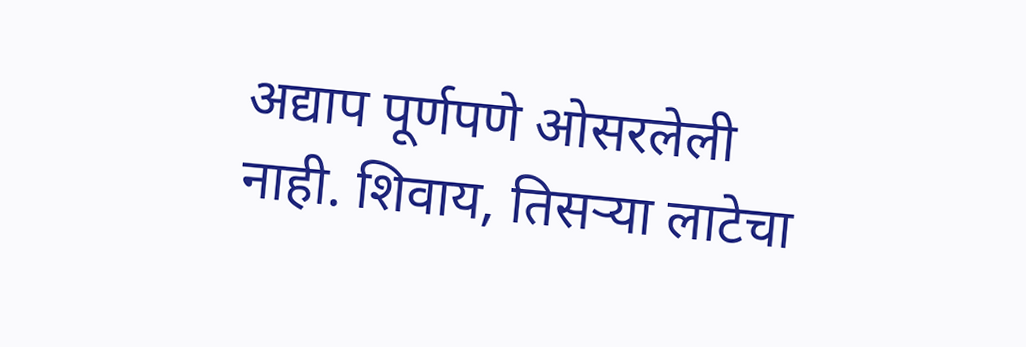अद्याप पूर्णपणे ओसरलेली नाही. शिवाय, तिसऱ्या लाटेचा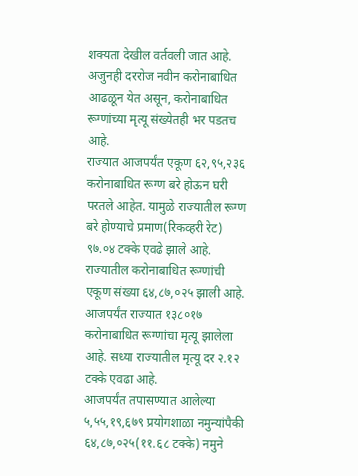शक्यता देखील वर्तवली जात आहे.
अजुनही दररोज नवीन करोनाबाधित आढळून येत असून, करोनाबाधित रूग्णांच्या मृत्यू संख्येतही भर पडतच आहे.
राज्यात आजपर्यंत एकूण ६२,९५,२३६ करोनाबाधित रूग्ण बरे होऊन घरी परतले आहेत. यामुळे राज्यातील रूग्ण बरे होण्याचे प्रमाण(रिकव्हरी रेट) ९७.०४ टक्के एवढे झाले आहे.
राज्यातील करोनाबाधित रूग्णांची एकूण संख्या ६४,८७,०२५ झाली आहे. आजपर्यंत राज्यात १३८०१७ करोनाबाधित रूग्णांचा मृत्यू झालेला आहे. सध्या राज्यातील मृत्यू दर २.१२ टक्के एवढा आहे.
आजपर्यंत तपासण्यात आलेल्या ५,५५,१९,६७९ प्रयोगशाळा नमुन्यांपैकी ६४,८७,०२५(११.६८ टक्के) नमुने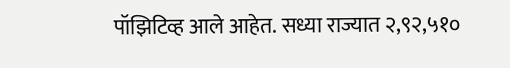पॉझिटिव्ह आले आहेत. सध्या राज्यात २,९२,५१०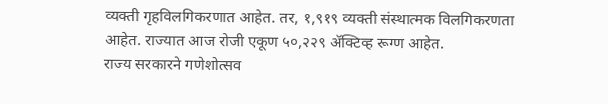व्यक्ती गृहविलगिकरणात आहेत. तर, १,९१९ व्यक्ती संस्थात्मक विलगिकरणता आहेत. राज्यात आज रोजी एकूण ५०,२२९ ॲक्टिव्ह रूग्ण आहेत.
राज्य सरकारने गणेशोत्सव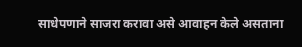साधेपणाने साजरा करावा असे आवाहन केले असताना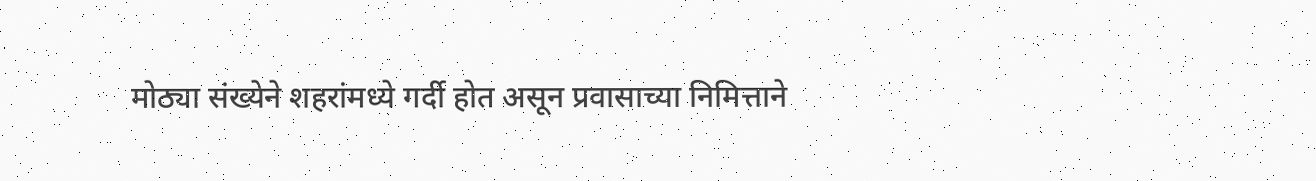मोठ्या संख्येने शहरांमध्ये गर्दी होत असून प्रवासाच्या निमित्ताने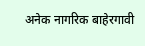अनेक नागरिक बाहेरगावी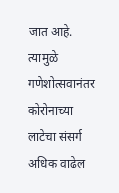जात आहे. त्यामुळे गणेशोत्सवानंतर कोरोनाच्या लाटेचा संसर्ग अधिक वाढेल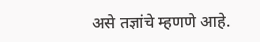असे तज्ञांचे म्हणणे आहे.